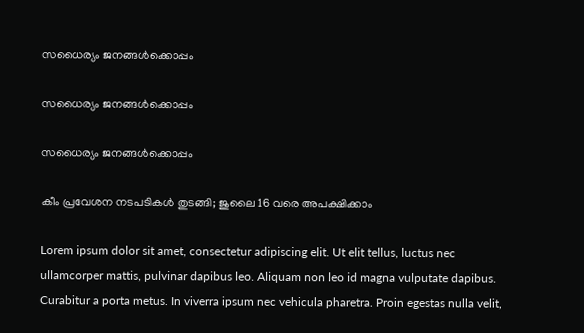സധൈര്യം ജനങ്ങൾക്കൊപ്പം

സധൈര്യം ജനങ്ങൾക്കൊപ്പം

സധൈര്യം ജനങ്ങൾക്കൊപ്പം

കീം പ്രവേശന നടപടികൾ തുടങ്ങി; ജുലൈ 16 വരെ അപക്ഷിക്കാം

Lorem ipsum dolor sit amet, consectetur adipiscing elit. Ut elit tellus, luctus nec ullamcorper mattis, pulvinar dapibus leo. Aliquam non leo id magna vulputate dapibus. Curabitur a porta metus. In viverra ipsum nec vehicula pharetra. Proin egestas nulla velit,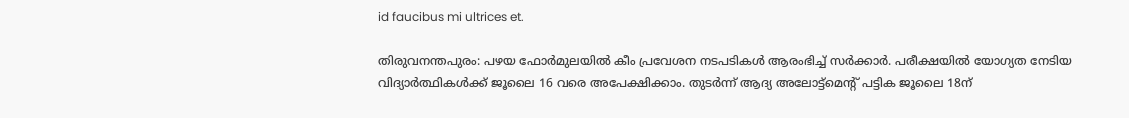id faucibus mi ultrices et.

തിരുവനന്തപുരം: പഴയ ഫോര്‍മുലയിൽ കീം പ്രവേശന നടപടികള്‍ ആരംഭിച്ച് സര്‍ക്കാര്‍. പരീക്ഷയിൽ യോഗ്യത നേടിയ വിദ്യാർത്ഥികൾക്ക് ജൂലൈ 16 വരെ അപേക്ഷിക്കാം. തുടർന്ന് ആദ്യ അലോട്ട്മെന്റ് പട്ടിക ജൂലൈ 18ന്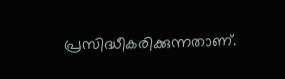പ്രസിദ്ധീകരിക്കുന്നതാണ്.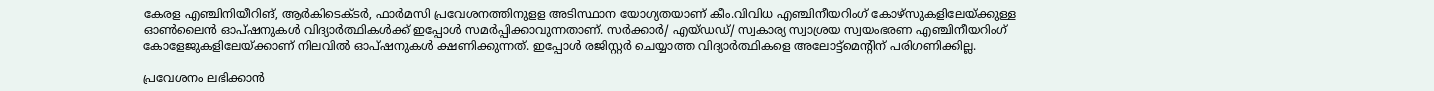കേരള എ‍‌ഞ്ചിനിയീറിങ്, ആർകിടെക്ടർ, ഫാർമസി പ്രവേശനത്തിനുളള അടിസ്ഥാന യോഗ്യതയാണ് കീം.വിവിധ എഞ്ചിനീയറിംഗ് കോഴ്സുകളിലേയ്ക്കുള്ള ഓൺലൈൻ ഓപ്ഷനുകൾ വിദ്യാർത്ഥികൾക്ക് ഇപ്പോൾ സമർപ്പിക്കാവുന്നതാണ്. സർക്കാർ/ എയ്ഡഡ്/ സ്വകാര്യ സ്വാശ്രയ സ്വയംഭരണ എഞ്ചിനീയറിംഗ് കോളേജുകളിലേയ്ക്കാണ് നിലവിൽ ഓപ്ഷനുകൾ ക്ഷണിക്കുന്നത്. ഇപ്പോൾ രജിസ്റ്റർ ചെയ്യാത്ത വിദ്യാർത്ഥികളെ അലോട്ട്മെന്റിന് പരിഗണിക്കില്ല.

പ്രവേശനം ലഭിക്കാൻ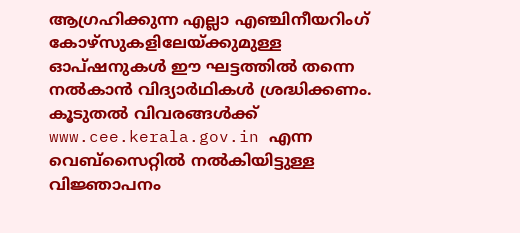ആഗ്രഹിക്കുന്ന എല്ലാ എഞ്ചിനീയറിംഗ് കോഴ്‌സുകളിലേയ്ക്കുമുള്ള ഓപ്‌ഷനുകൾ ഈ ഘട്ടത്തിൽ തന്നെ നൽകാൻ വിദ്യാർഥികൾ ശ്രദ്ധിക്കണം. കൂടുതൽ വിവരങ്ങൾക്ക് www.cee.kerala.gov.in എന്ന വെബ്സൈറ്റിൽ നൽകിയിട്ടുള്ള വിജ്ഞാപനം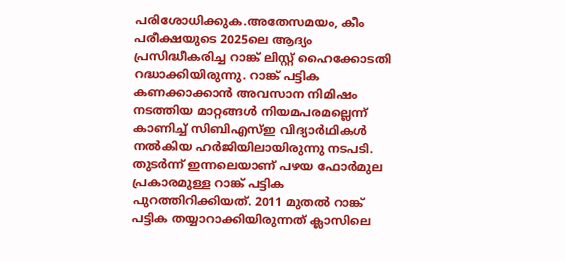പരിശോധിക്കുക.അതേസമയം, കീം പരീക്ഷയുടെ 2025ലെ ആദ്യം പ്രസിദ്ധീകരിച്ച റാങ്ക് ലിസ്റ്റ് ഹൈക്കോടതി റദ്ധാക്കിയിരുന്നു. റാങ്ക് പട്ടിക കണക്കാക്കാൻ അവസാന നിമിഷം നടത്തിയ മാറ്റങ്ങൾ നിയമപരമല്ലെന്ന് കാണിച്ച് സിബിഎസ്ഇ വിദ്യാർഥികൾ നൽകിയ ഹർജിയിലായിരുന്നു നടപടി. തുടർന്ന് ഇന്നലെയാണ് പഴയ ഫോർമുല പ്രകാരമുള്ള റാങ്ക് പട്ടിക പുറത്തിറിക്കിയത്. 2011 മുതൽ റാങ്ക് പട്ടിക തയ്യാറാക്കിയിരുന്നത് ക്ലാസിലെ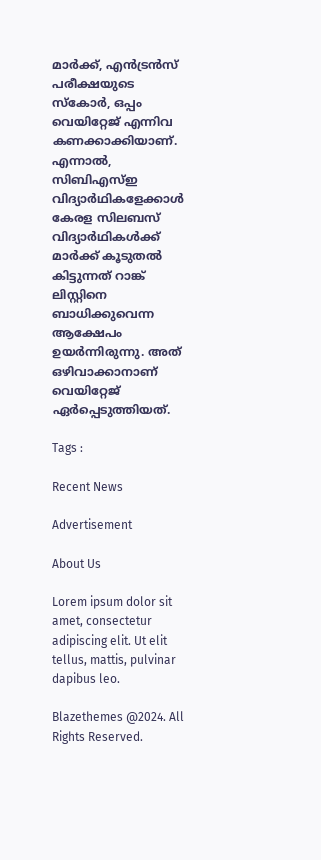മാർക്ക്, എൻട്രൻസ് പരീക്ഷയുടെ സ്കോർ, ഒപ്പം വെയിറ്റേജ് എന്നിവ കണക്കാക്കിയാണ്. എന്നാൽ, സിബിഎസ്ഇ വിദ്യാർഥികളേക്കാൾ കേരള സിലബസ് വിദ്യാ‍ർഥികൾക്ക് മാർക്ക് കൂടുതൽ കിട്ടുന്നത് റാങ്ക് ലിസ്റ്റിനെ ബാധിക്കുവെന്ന ആക്ഷേപം ഉയർന്നിരുന്നു. അത് ഒഴിവാക്കാനാണ് വെയിറ്റേജ് ഏർപ്പെടുത്തിയത്.

Tags :

Recent News

Advertisement

About Us

Lorem ipsum dolor sit amet, consectetur adipiscing elit. Ut elit tellus, mattis, pulvinar dapibus leo.

Blazethemes @2024. All Rights Reserved.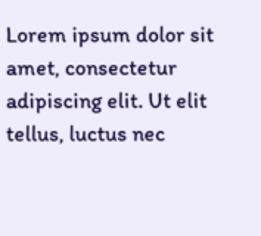Lorem ipsum dolor sit amet, consectetur adipiscing elit. Ut elit tellus, luctus nec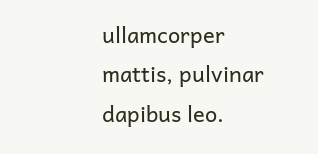ullamcorper mattis, pulvinar dapibus leo.